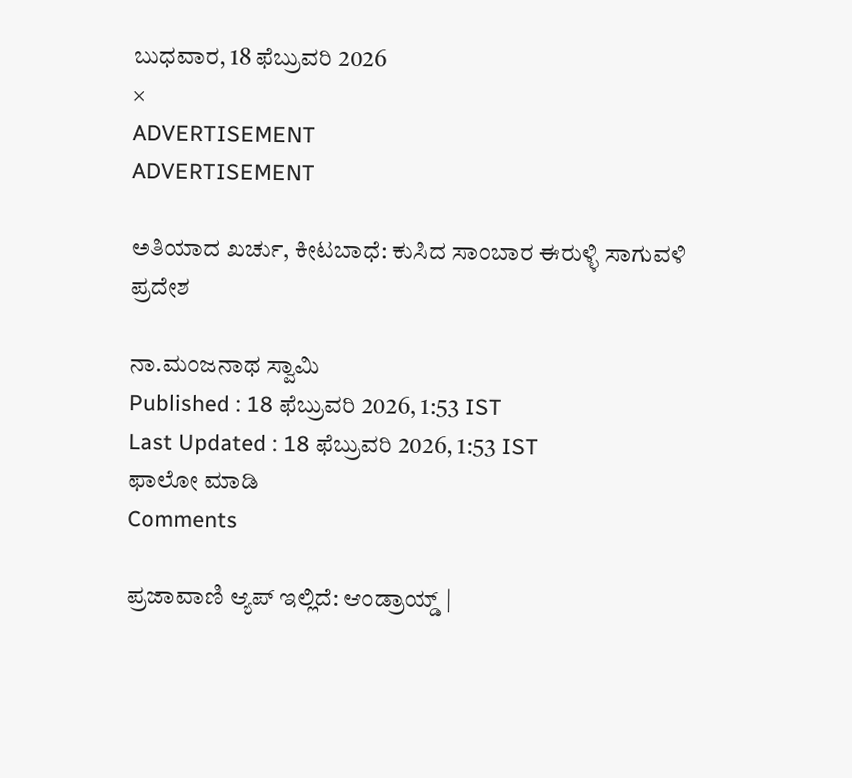ಬುಧವಾರ, 18 ಫೆಬ್ರುವರಿ 2026
×
ADVERTISEMENT
ADVERTISEMENT

ಅತಿಯಾದ ಖರ್ಚು, ಕೀಟಬಾಧೆ: ಕುಸಿದ ಸಾಂಬಾರ ಈರುಳ್ಳಿ ಸಾಗುವಳಿ ಪ್ರದೇಶ

ನಾ.ಮಂಜನಾಥ ಸ್ವಾಮಿ
Published : 18 ಫೆಬ್ರುವರಿ 2026, 1:53 IST
Last Updated : 18 ಫೆಬ್ರುವರಿ 2026, 1:53 IST
ಫಾಲೋ ಮಾಡಿ
Comments

ಪ್ರಜಾವಾಣಿ ಆ್ಯಪ್ ಇಲ್ಲಿದೆ: ಆಂಡ್ರಾಯ್ಡ್ |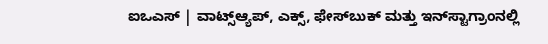ಐಒಎಸ್ | ವಾಟ್ಸ್ಆ್ಯಪ್, ಎಕ್ಸ್, ಫೇಸ್‌ಬುಕ್ ಮತ್ತು ಇನ್‌ಸ್ಟಾಗ್ರಾಂನಲ್ಲಿ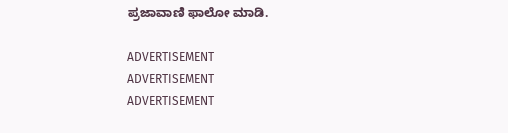ಪ್ರಜಾವಾಣಿ ಫಾಲೋ ಮಾಡಿ.

ADVERTISEMENT
ADVERTISEMENT
ADVERTISEMENT